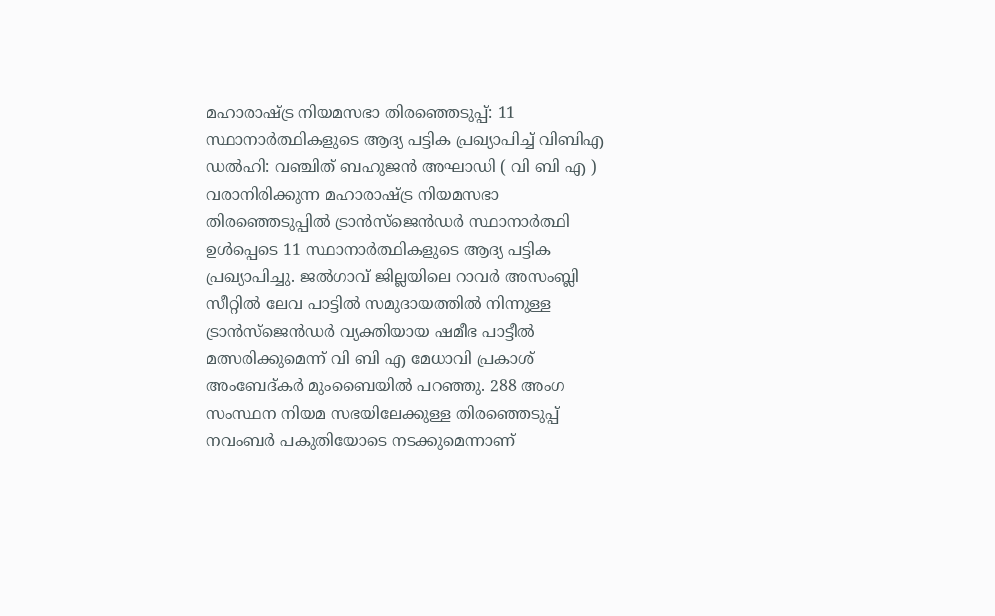മഹാരാഷ്ട്ര നിയമസഭാ തിരഞ്ഞെടുപ്പ്: 11 സ്ഥാനാർത്ഥികളുടെ ആദ്യ പട്ടിക പ്രഖ്യാപിച്ച് വിബിഎ
ഡൽഹി: വഞ്ചിത് ബഹുജൻ അഘാഡി ( വി ബി എ ) വരാനിരിക്കുന്ന മഹാരാഷ്ട്ര നിയമസഭാ തിരഞ്ഞെടുപ്പിൽ ട്രാൻസ്ജെൻഡർ സ്ഥാനാർത്ഥി ഉൾപ്പെടെ 11 സ്ഥാനാർത്ഥികളുടെ ആദ്യ പട്ടിക പ്രഖ്യാപിച്ചു. ജൽഗാവ് ജില്ലയിലെ റാവർ അസംബ്ലി സീറ്റിൽ ലേവ പാട്ടിൽ സമുദായത്തിൽ നിന്നുള്ള ട്രാൻസ്ജെൻഡർ വ്യക്തിയായ ഷമീഭ പാട്ടീൽ മത്സരിക്കുമെന്ന് വി ബി എ മേധാവി പ്രകാശ് അംബേദ്കർ മുംബൈയിൽ പറഞ്ഞു. 288 അംഗ സംസ്ഥന നിയമ സഭയിലേക്കുള്ള തിരഞ്ഞെടുപ്പ് നവംബർ പകുതിയോടെ നടക്കുമെന്നാണ്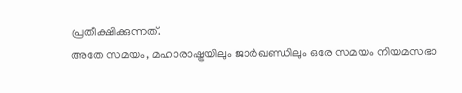പ്രതീക്ഷിക്കുന്നത്.
അതേ സമയം, മഹാരാഷ്ട്രയിലും ജാർഖണ്ഡിലും ഒരേ സമയം നിയമസഭാ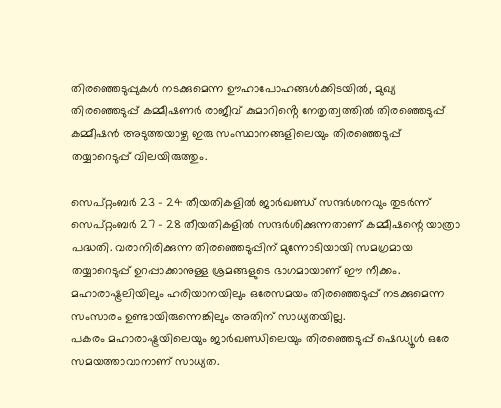തിരഞ്ഞെടുപ്പുകൾ നടക്കുമെന്ന ഊഹാപോഹങ്ങൾക്കിടയിൽ, മുഖ്യ തിരഞ്ഞെടുപ്പ് കമ്മീഷണർ രാജീവ് കുമാറിൻ്റെ നേതൃത്വത്തിൽ തിരഞ്ഞെടുപ്പ് കമ്മീഷൻ അടുത്തയാഴ്ച ഇരു സംസ്ഥാനങ്ങളിലെയും തിരഞ്ഞെടുപ്പ് തയ്യാറെടുപ്പ് വിലയിരുത്തും.

സെപ്റ്റംബർ 23 - 24 തീയതികളിൽ ജാർഖണ്ഡ് സന്ദർശനവും തുടർന്ന് സെപ്റ്റംബർ 27 - 28 തീയതികളിൽ സന്ദർശിക്കുന്നതാണ് കമ്മീഷന്റെ യാത്രാ പദ്ധതി. വരാനിരിക്കുന്ന തിരഞ്ഞെടുപ്പിന് മുന്നോടിയായി സമഗ്രമായ തയ്യാറെടുപ്പ് ഉറപ്പാക്കാനുള്ള ശ്രമങ്ങളുടെ ഭാഗമായാണ് ഈ നീക്കം.
മഹാരാഷ്ട്രലിയിലും ഹരിയാനയിലും ഒരേസമയം തിരഞ്ഞെടുപ്പ് നടക്കുമെന്ന സംസാരം ഉണ്ടായിരുന്നെങ്കിലും അതിന് സാധ്യതയില്ല.
പകരം മഹാരാഷ്ട്രയിലെയും ജാർഖണ്ഡിലെയും തിരഞ്ഞെടുപ്പ് ഷെഡ്യൂൾ ഒരേ സമയത്താവാനാണ് സാധ്യത.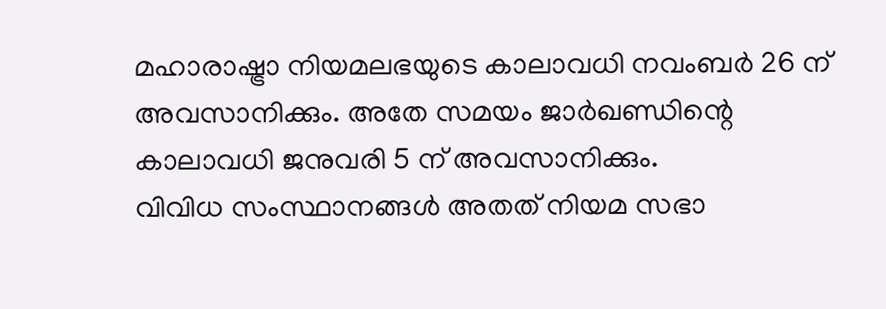മഹാരാഷ്ട്രാ നിയമലഭയുടെ കാലാവധി നവംബർ 26 ന് അവസാനിക്കും. അതേ സമയം ജാർഖണ്ഡിന്റെ കാലാവധി ജനുവരി 5 ന് അവസാനിക്കും.
വിവിധ സംസ്ഥാനങ്ങൾ അതത് നിയമ സഭാ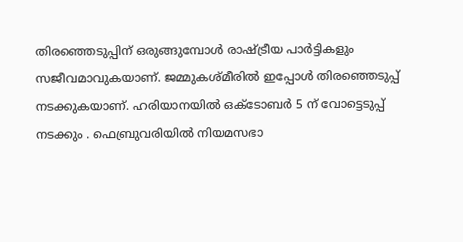തിരഞ്ഞെടുപ്പിന് ഒരുങ്ങുമ്പോൾ രാഷ്ട്രീയ പാർട്ടികളും സജീവമാവുകയാണ്. ജമ്മുകശ്മീരിൽ ഇപ്പോൾ തിരഞ്ഞെടുപ്പ് നടക്കുകയാണ്. ഹരിയാനയിൽ ഒക്ടോബർ 5 ന് വോട്ടെടുപ്പ് നടക്കും . ഫെബ്രുവരിയിൽ നിയമസഭാ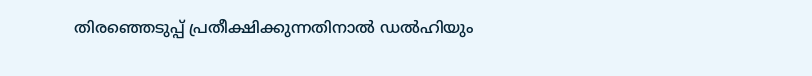തിരഞ്ഞെടുപ്പ് പ്രതീക്ഷിക്കുന്നതിനാൽ ഡൽഹിയും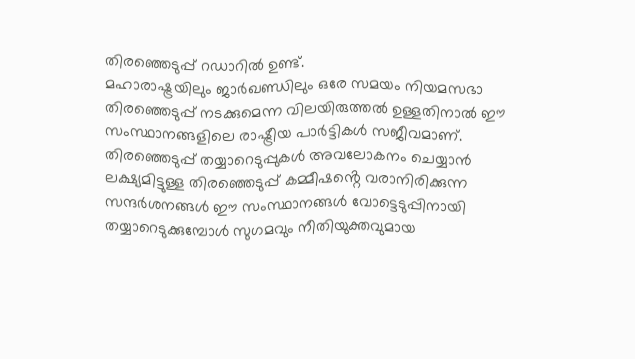തിരഞ്ഞെടുപ്പ് റഡാറിൽ ഉണ്ട്.
മഹാരാഷ്ട്രയിലും ജാർഖണ്ഡിലും ഒരേ സമയം നിയമസഭാ തിരഞ്ഞെടുപ്പ് നടക്കുമെന്ന വിലയിരുത്തൽ ഉള്ളതിനാൽ ഈ സംസ്ഥാനങ്ങളിലെ രാഷ്ട്രീയ പാർട്ടികൾ സജീവമാണ്. തിരഞ്ഞെടുപ്പ് തയ്യാറെടുപ്പുകൾ അവലോകനം ചെയ്യാൻ ലക്ഷ്യമിട്ടുള്ള തിരഞ്ഞെടുപ്പ് കമ്മീഷൻ്റെ വരാനിരിക്കുന്ന സന്ദർശനങ്ങൾ ഈ സംസ്ഥാനങ്ങൾ വോട്ടെടുപ്പിനായി തയ്യാറെടുക്കുമ്പോൾ സുഗമവും നീതിയുക്തവുമായ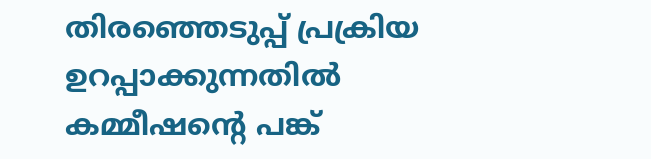തിരഞ്ഞെടുപ്പ് പ്രക്രിയ ഉറപ്പാക്കുന്നതിൽ കമ്മീഷൻ്റെ പങ്ക്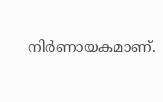നിർണായകമാണ്.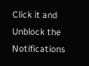Click it and Unblock the Notifications